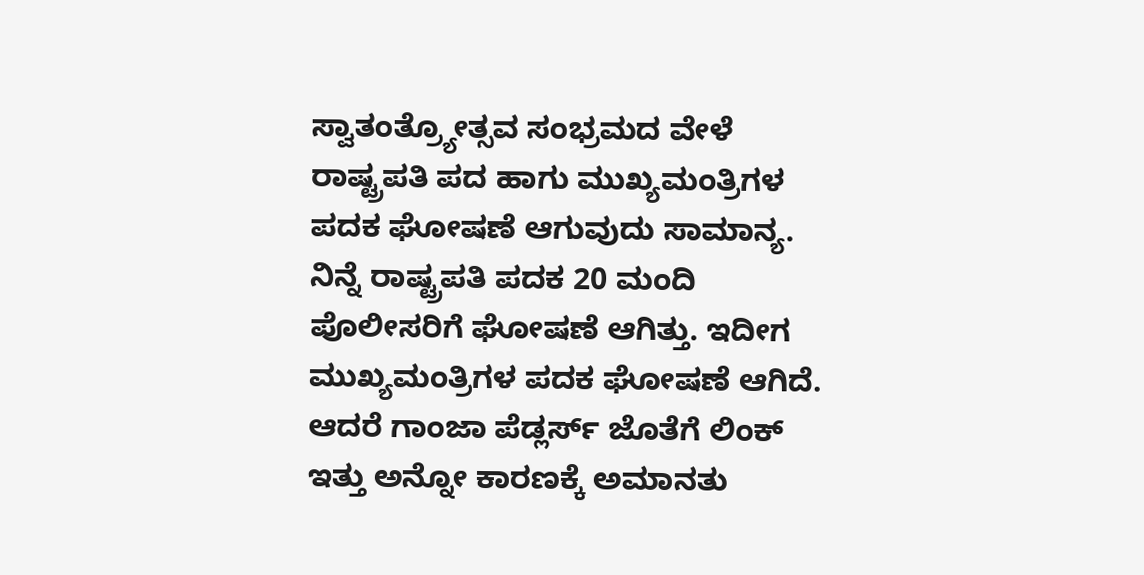ಸ್ವಾತಂತ್ರ್ಯೋತ್ಸವ ಸಂಭ್ರಮದ ವೇಳೆ ರಾಷ್ಟ್ರಪತಿ ಪದ ಹಾಗು ಮುಖ್ಯಮಂತ್ರಿಗಳ ಪದಕ ಘೋಷಣೆ ಆಗುವುದು ಸಾಮಾನ್ಯ. ನಿನ್ನೆ ರಾಷ್ಟ್ರಪತಿ ಪದಕ 20 ಮಂದಿ ಪೊಲೀಸರಿಗೆ ಘೋಷಣೆ ಆಗಿತ್ತು. ಇದೀಗ ಮುಖ್ಯಮಂತ್ರಿಗಳ ಪದಕ ಘೋಷಣೆ ಆಗಿದೆ. ಆದರೆ ಗಾಂಜಾ ಪೆಡ್ಲರ್ಸ್ ಜೊತೆಗೆ ಲಿಂಕ್ ಇತ್ತು ಅನ್ನೋ ಕಾರಣಕ್ಕೆ ಅಮಾನತು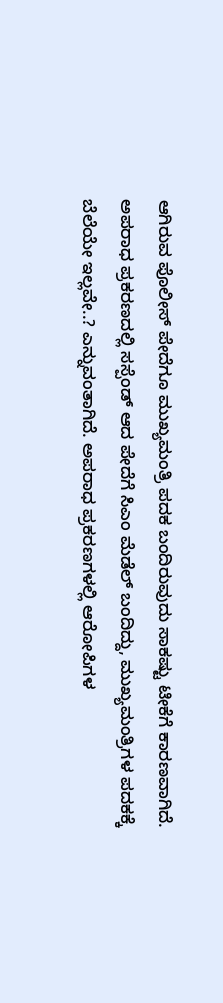ಆಗಿರುವ ಪೊಲೀಸ್ ಪೇದೆಗೂ ಮುಖ್ಯಮಂತ್ರಿ ಪದಕ ಬಂದಿರುವುದು ಸಾಕಷ್ಟು ಟೀಕೆಗೆ ಕಾರಣವಾಗಿದೆ.
ಅಪರಾಧ ಪ್ರಕರಣದಲ್ಲಿ ಸಸ್ಪೆಂಡ್ ಆದ ಪೇದೆಗೆ ಸಿಎಂ ಮೆಡೆಲ್ ಬಂದಿದ್ದು, ಮುಖ್ಯಮಂತ್ರಿಗಳ ಪದಕಕ್ಕೆ ಬೆಲೆಯೇ ಇಲ್ಲವೇ..? ಎನ್ನುವಂತಾಗಿದೆ. ಅಪರಾಧ ಪ್ರಕರಣಗಳಲ್ಲಿ ಆರೋಪಿಗಳ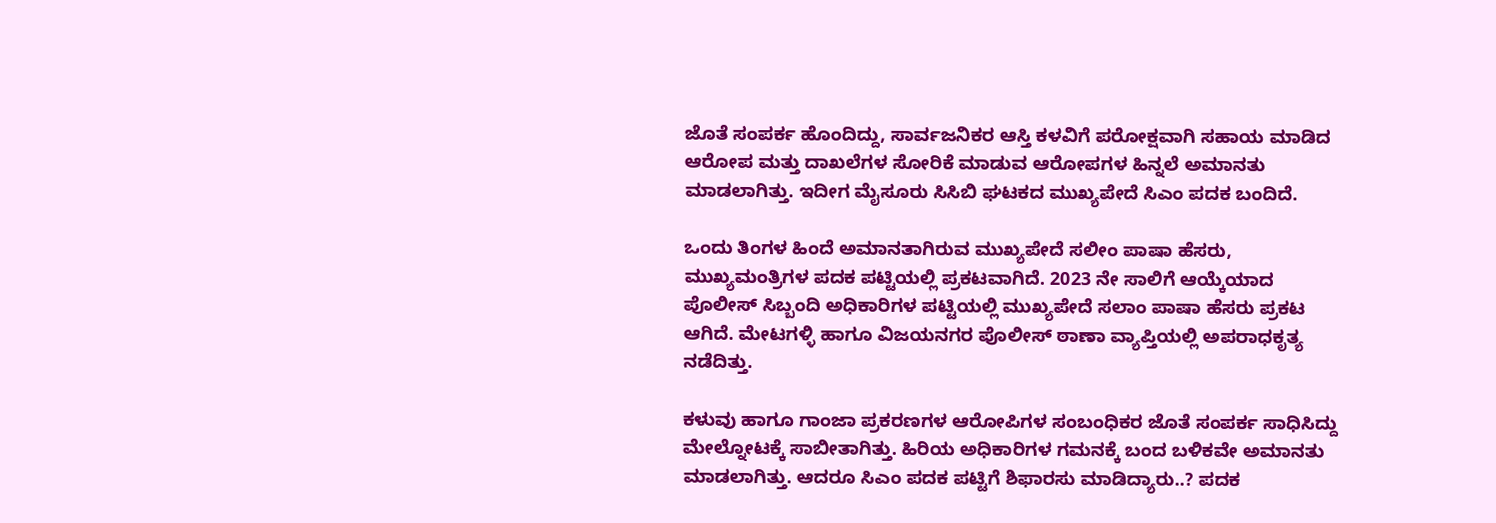ಜೊತೆ ಸಂಪರ್ಕ ಹೊಂದಿದ್ದು, ಸಾರ್ವಜನಿಕರ ಆಸ್ತಿ ಕಳವಿಗೆ ಪರೋಕ್ಷವಾಗಿ ಸಹಾಯ ಮಾಡಿದ ಆರೋಪ ಮತ್ತು ದಾಖಲೆಗಳ ಸೋರಿಕೆ ಮಾಡುವ ಆರೋಪಗಳ ಹಿನ್ನಲೆ ಅಮಾನತು ಮಾಡಲಾಗಿತ್ತು. ಇದೀಗ ಮೈಸೂರು ಸಿಸಿಬಿ ಘಟಕದ ಮುಖ್ಯಪೇದೆ ಸಿಎಂ ಪದಕ ಬಂದಿದೆ.

ಒಂದು ತಿಂಗಳ ಹಿಂದೆ ಅಮಾನತಾಗಿರುವ ಮುಖ್ಯಪೇದೆ ಸಲೀಂ ಪಾಷಾ ಹೆಸರು, ಮುಖ್ಯಮಂತ್ರಿಗಳ ಪದಕ ಪಟ್ಟಿಯಲ್ಲಿ ಪ್ರಕಟವಾಗಿದೆ. 2023 ನೇ ಸಾಲಿಗೆ ಆಯ್ಕೆಯಾದ ಪೊಲೀಸ್ ಸಿಬ್ಬಂದಿ ಅಧಿಕಾರಿಗಳ ಪಟ್ಟಿಯಲ್ಲಿ ಮುಖ್ಯಪೇದೆ ಸಲಾಂ ಪಾಷಾ ಹೆಸರು ಪ್ರಕಟ ಆಗಿದೆ. ಮೇಟಗಳ್ಳಿ ಹಾಗೂ ವಿಜಯನಗರ ಪೊಲೀಸ್ ಠಾಣಾ ವ್ಯಾಪ್ತಿಯಲ್ಲಿ ಅಪರಾಧಕೃತ್ಯ ನಡೆದಿತ್ತು.

ಕಳುವು ಹಾಗೂ ಗಾಂಜಾ ಪ್ರಕರಣಗಳ ಆರೋಪಿಗಳ ಸಂಬಂಧಿಕರ ಜೊತೆ ಸಂಪರ್ಕ ಸಾಧಿಸಿದ್ದು ಮೇಲ್ನೋಟಕ್ಕೆ ಸಾಬೀತಾಗಿತ್ತು. ಹಿರಿಯ ಅಧಿಕಾರಿಗಳ ಗಮನಕ್ಕೆ ಬಂದ ಬಳಿಕವೇ ಅಮಾನತು ಮಾಡಲಾಗಿತ್ತು. ಆದರೂ ಸಿಎಂ ಪದಕ ಪಟ್ಟಿಗೆ ಶಿಫಾರಸು ಮಾಡಿದ್ಯಾರು..? ಪದಕ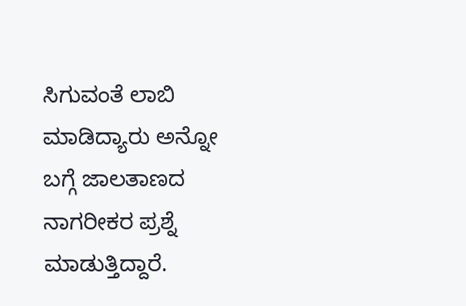ಸಿಗುವಂತೆ ಲಾಬಿ ಮಾಡಿದ್ಯಾರು ಅನ್ನೋ ಬಗ್ಗೆ ಜಾಲತಾಣದ ನಾಗರೀಕರ ಪ್ರಶ್ನೆ ಮಾಡುತ್ತಿದ್ದಾರೆ.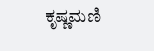ಕೃಷ್ಣಮಣಿ